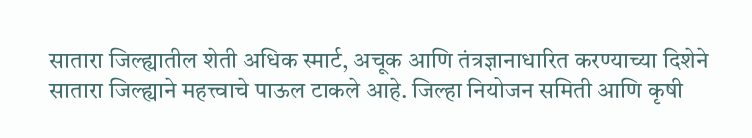सातारा जिल्ह्यातील शेती अधिक स्मार्ट, अचूक आणि तंत्रज्ञानाधारित करण्याच्या दिशेने सातारा जिल्ह्याने महत्त्वाचे पाऊल टाकले आहे. जिल्हा नियोजन समिती आणि कृषी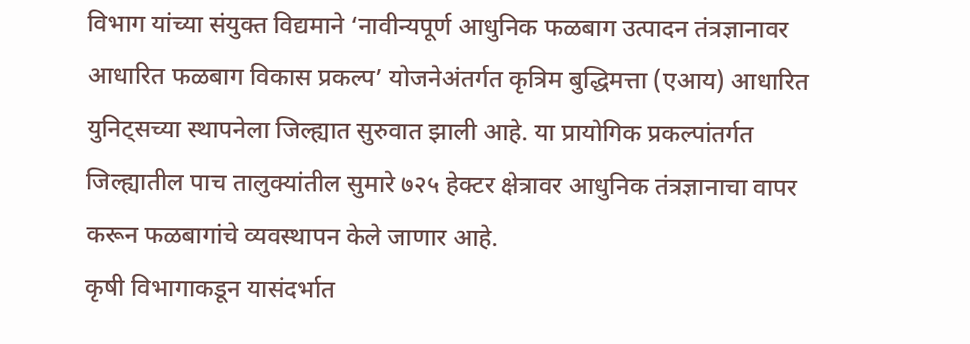विभाग यांच्या संयुक्त विद्यमाने ‘नावीन्यपूर्ण आधुनिक फळबाग उत्पादन तंत्रज्ञानावर आधारित फळबाग विकास प्रकल्प’ योजनेअंतर्गत कृत्रिम बुद्धिमत्ता (एआय) आधारित युनिट्सच्या स्थापनेला जिल्ह्यात सुरुवात झाली आहे. या प्रायोगिक प्रकल्पांतर्गत जिल्ह्यातील पाच तालुक्यांतील सुमारे ७२५ हेक्टर क्षेत्रावर आधुनिक तंत्रज्ञानाचा वापर करून फळबागांचे व्यवस्थापन केले जाणार आहे.
कृषी विभागाकडून यासंदर्भात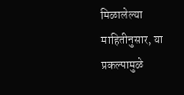मिळालेल्या माहितीनुसार, या प्रकल्पामुळे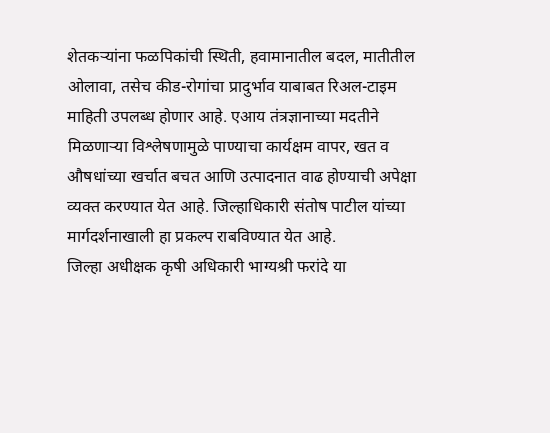शेतकऱ्यांना फळपिकांची स्थिती, हवामानातील बदल, मातीतील ओलावा, तसेच कीड-रोगांचा प्रादुर्भाव याबाबत रिअल-टाइम माहिती उपलब्ध होणार आहे. एआय तंत्रज्ञानाच्या मदतीने मिळणाऱ्या विश्लेषणामुळे पाण्याचा कार्यक्षम वापर, खत व औषधांच्या खर्चात बचत आणि उत्पादनात वाढ होण्याची अपेक्षा व्यक्त करण्यात येत आहे. जिल्हाधिकारी संतोष पाटील यांच्या मार्गदर्शनाखाली हा प्रकल्प राबविण्यात येत आहे.
जिल्हा अधीक्षक कृषी अधिकारी भाग्यश्री फरांदे या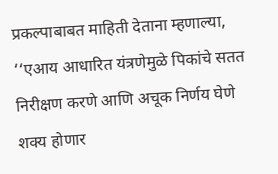प्रकल्पाबाबत माहिती देताना म्हणाल्या, ‘‘एआय आधारित यंत्रणेमुळे पिकांचे सतत निरीक्षण करणे आणि अचूक निर्णय घेणे शक्य होणार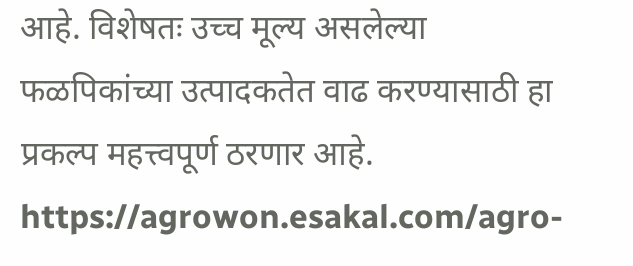आहे. विशेषतः उच्च मूल्य असलेल्या फळपिकांच्या उत्पादकतेत वाढ करण्यासाठी हा प्रकल्प महत्त्वपूर्ण ठरणार आहे.
https://agrowon.esakal.com/agro-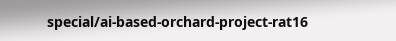special/ai-based-orchard-project-rat16